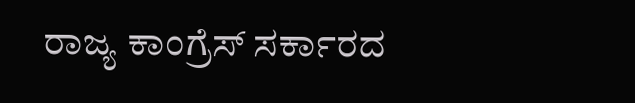ರಾಜ್ಯ ಕಾಂಗ್ರೆಸ್ ಸರ್ಕಾರದ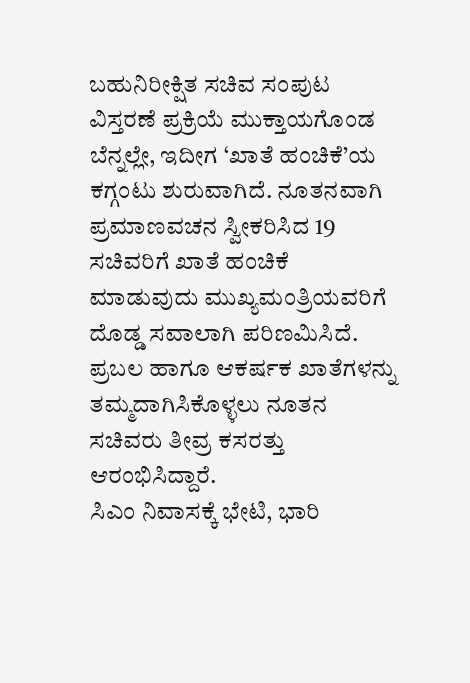ಬಹುನಿರೀಕ್ಷಿತ ಸಚಿವ ಸಂಪುಟ ವಿಸ್ತರಣೆ ಪ್ರಕ್ರಿಯೆ ಮುಕ್ತಾಯಗೊಂಡ ಬೆನ್ನಲ್ಲೇ, ಇದೀಗ ‘ಖಾತೆ ಹಂಚಿಕೆ’ಯ ಕಗ್ಗಂಟು ಶುರುವಾಗಿದೆ. ನೂತನವಾಗಿ ಪ್ರಮಾಣವಚನ ಸ್ವೀಕರಿಸಿದ 19 ಸಚಿವರಿಗೆ ಖಾತೆ ಹಂಚಿಕೆ ಮಾಡುವುದು ಮುಖ್ಯಮಂತ್ರಿಯವರಿಗೆ ದೊಡ್ಡ ಸವಾಲಾಗಿ ಪರಿಣಮಿಸಿದೆ. ಪ್ರಬಲ ಹಾಗೂ ಆಕರ್ಷಕ ಖಾತೆಗಳನ್ನು ತಮ್ಮದಾಗಿಸಿಕೊಳ್ಳಲು ನೂತನ ಸಚಿವರು ತೀವ್ರ ಕಸರತ್ತು ಆರಂಭಿಸಿದ್ದಾರೆ.
ಸಿಎಂ ನಿವಾಸಕ್ಕೆ ಭೇಟಿ, ಭಾರಿ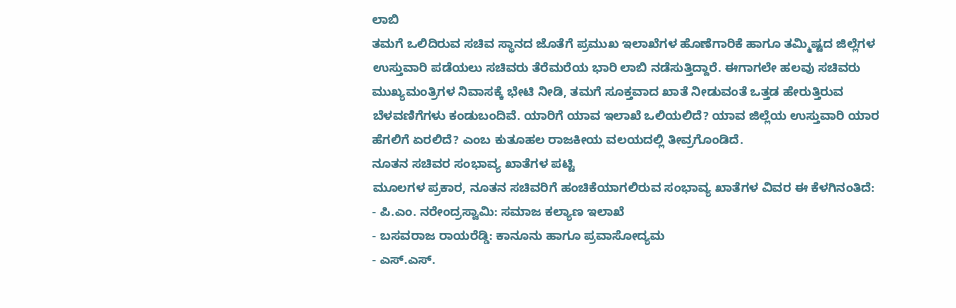ಲಾಬಿ
ತಮಗೆ ಒಲಿದಿರುವ ಸಚಿವ ಸ್ಥಾನದ ಜೊತೆಗೆ ಪ್ರಮುಖ ಇಲಾಖೆಗಳ ಹೊಣೆಗಾರಿಕೆ ಹಾಗೂ ತಮ್ಮಿಷ್ಟದ ಜಿಲ್ಲೆಗಳ ಉಸ್ತುವಾರಿ ಪಡೆಯಲು ಸಚಿವರು ತೆರೆಮರೆಯ ಭಾರಿ ಲಾಬಿ ನಡೆಸುತ್ತಿದ್ದಾರೆ. ಈಗಾಗಲೇ ಹಲವು ಸಚಿವರು ಮುಖ್ಯಮಂತ್ರಿಗಳ ನಿವಾಸಕ್ಕೆ ಭೇಟಿ ನೀಡಿ, ತಮಗೆ ಸೂಕ್ತವಾದ ಖಾತೆ ನೀಡುವಂತೆ ಒತ್ತಡ ಹೇರುತ್ತಿರುವ ಬೆಳವಣಿಗೆಗಳು ಕಂಡುಬಂದಿವೆ. ಯಾರಿಗೆ ಯಾವ ಇಲಾಖೆ ಒಲಿಯಲಿದೆ? ಯಾವ ಜಿಲ್ಲೆಯ ಉಸ್ತುವಾರಿ ಯಾರ ಹೆಗಲಿಗೆ ಏರಲಿದೆ? ಎಂಬ ಕುತೂಹಲ ರಾಜಕೀಯ ವಲಯದಲ್ಲಿ ತೀವ್ರಗೊಂಡಿದೆ.
ನೂತನ ಸಚಿವರ ಸಂಭಾವ್ಯ ಖಾತೆಗಳ ಪಟ್ಟಿ
ಮೂಲಗಳ ಪ್ರಕಾರ, ನೂತನ ಸಚಿವರಿಗೆ ಹಂಚಿಕೆಯಾಗಲಿರುವ ಸಂಭಾವ್ಯ ಖಾತೆಗಳ ವಿವರ ಈ ಕೆಳಗಿನಂತಿದೆ:
- ಪಿ.ಎಂ. ನರೇಂದ್ರಸ್ವಾಮಿ: ಸಮಾಜ ಕಲ್ಯಾಣ ಇಲಾಖೆ
- ಬಸವರಾಜ ರಾಯರೆಡ್ಡಿ: ಕಾನೂನು ಹಾಗೂ ಪ್ರವಾಸೋದ್ಯಮ
- ಎಸ್.ಎಸ್.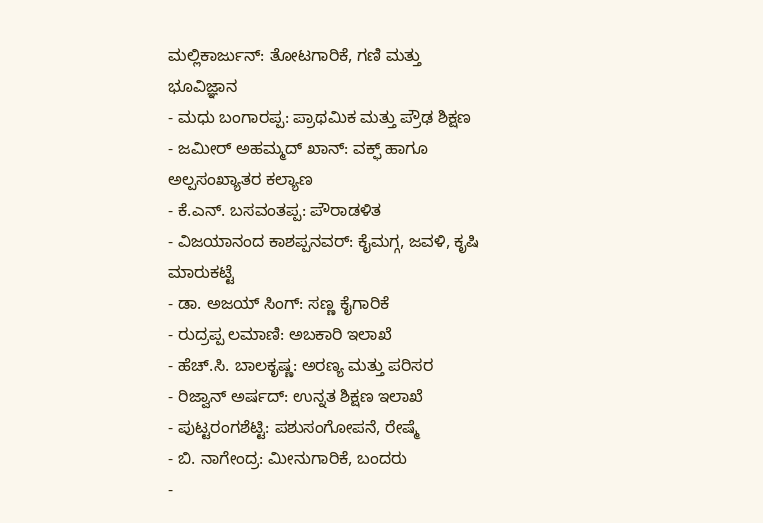ಮಲ್ಲಿಕಾರ್ಜುನ್: ತೋಟಗಾರಿಕೆ, ಗಣಿ ಮತ್ತು ಭೂವಿಜ್ಞಾನ
- ಮಧು ಬಂಗಾರಪ್ಪ: ಪ್ರಾಥಮಿಕ ಮತ್ತು ಪ್ರೌಢ ಶಿಕ್ಷಣ
- ಜಮೀರ್ ಅಹಮ್ಮದ್ ಖಾನ್: ವಕ್ಫ್ ಹಾಗೂ ಅಲ್ಪಸಂಖ್ಯಾತರ ಕಲ್ಯಾಣ
- ಕೆ.ಎನ್. ಬಸವಂತಪ್ಪ: ಪೌರಾಡಳಿತ
- ವಿಜಯಾನಂದ ಕಾಶಪ್ಪನವರ್: ಕೈಮಗ್ಗ, ಜವಳಿ, ಕೃಷಿ ಮಾರುಕಟ್ಟೆ
- ಡಾ. ಅಜಯ್ ಸಿಂಗ್: ಸಣ್ಣ ಕೈಗಾರಿಕೆ
- ರುದ್ರಪ್ಪ ಲಮಾಣಿ: ಅಬಕಾರಿ ಇಲಾಖೆ
- ಹೆಚ್.ಸಿ. ಬಾಲಕೃಷ್ಣ: ಅರಣ್ಯ ಮತ್ತು ಪರಿಸರ
- ರಿಜ್ವಾನ್ ಅರ್ಷದ್: ಉನ್ನತ ಶಿಕ್ಷಣ ಇಲಾಖೆ
- ಪುಟ್ಟರಂಗಶೆಟ್ಟಿ: ಪಶುಸಂಗೋಪನೆ, ರೇಷ್ಮೆ
- ಬಿ. ನಾಗೇಂದ್ರ: ಮೀನುಗಾರಿಕೆ, ಬಂದರು
-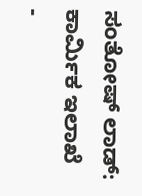ಸಂತೋಷ್ ಲಾಡ್: ಕಾರ್ಮಿಕ ಇಲಾಖೆ
-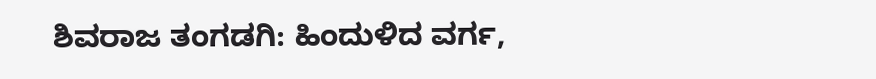ಶಿವರಾಜ ತಂಗಡಗಿ: ಹಿಂದುಳಿದ ವರ್ಗ,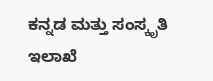ಕನ್ನಡ ಮತ್ತು ಸಂಸ್ಕೃತಿ ಇಲಾಖೆ